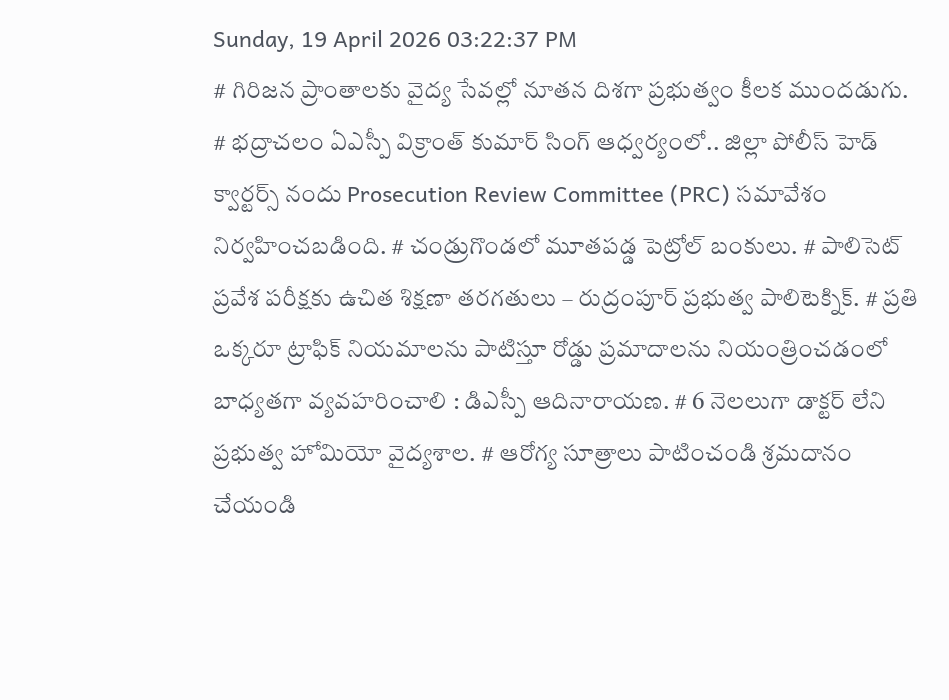Sunday, 19 April 2026 03:22:37 PM
# గిరిజన ప్రాంతాలకు వైద్య సేవల్లో నూతన దిశగా ప్రభుత్వం కీలక ముందడుగు. # భద్రాచలం ఏఎస్పీ విక్రాంత్ కుమార్ సింగ్ ఆధ్వర్యంలో.. జిల్లా పోలీస్ హెడ్ క్వార్టర్స్ నందు Prosecution Review Committee (PRC) సమావేశం నిర్వహించబడింది. # చండ్రుగొండలో మూతపడ్డ పెట్రోల్ బంకులు. # పాలిసెట్ ప్రవేశ పరీక్షకు ఉచిత శిక్షణా తరగతులు – రుద్రంపూర్ ప్రభుత్వ పాలిటెక్నిక్. # ప్రతి ఒక్కరూ ట్రాఫిక్ నియమాలను పాటిస్తూ రోడ్డు ప్రమాదాలను నియంత్రించడంలో బాధ్యతగా వ్యవహరించాలి : డిఎస్పీ ఆదినారాయణ. # 6 నెలలుగా డాక్టర్ లేని ప్రభుత్వ హోమియో వైద్యశాల. # ఆరోగ్య సూత్రాలు పాటించండి శ్రమదానం చేయండి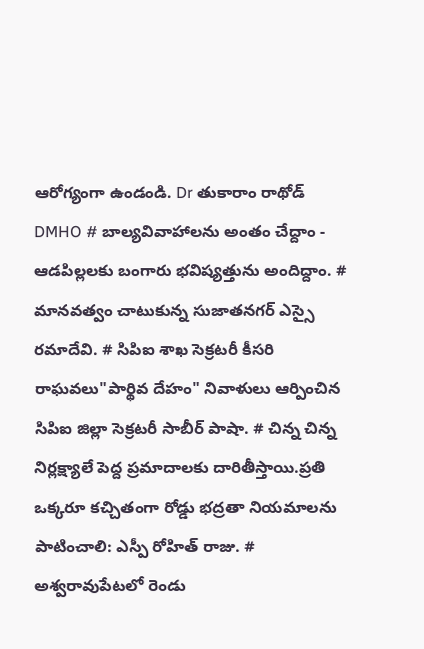ఆరోగ్యంగా ఉండండి. Dr తుకారాం రాథోడ్ DMHO # బాల్యవివాహాలను అంతం చేద్దాం - ఆడపిల్లలకు బంగారు భవిష్యత్తును అందిద్దాం. # మానవత్వం చాటుకున్న సుజాతనగర్ ఎస్సై రమాదేవి. # సిపిఐ శాఖ సెక్రటరీ కీసరి రాఘవలు"పార్థివ దేహం" నివాళులు ఆర్పించిన సిపిఐ జిల్లా సెక్రటరీ సాబీర్ పాషా. # చిన్న చిన్న నిర్లక్ష్యాలే పెద్ద ప్రమాదాలకు దారితీస్తాయి.ప్రతి ఒక్కరూ కచ్చితంగా రోడ్డు భద్రతా నియమాలను పాటించాలి: ఎస్పీ రోహిత్ రాజు. # అశ్వరావుపేటలో రెండు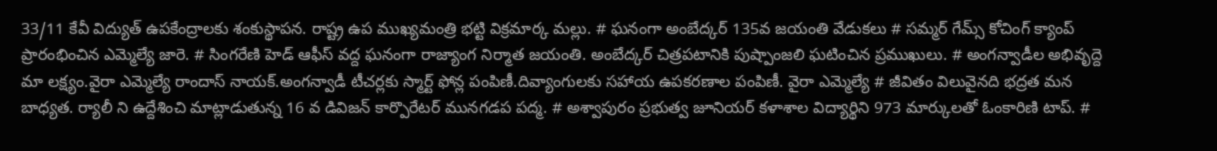33/11 కేవీ విద్యుత్ ఉపకేంద్రాలకు శంకుస్థాపన. రాష్ట్ర ఉప ముఖ్యమంత్రి భట్టి విక్రమార్క మల్లు. # ఘనంగా అంబేద్కర్ 135వ జయంతి వేడుకలు # సమ్మర్ గేమ్స్ కోచింగ్ క్యాంప్ ప్రారంభించిన ఎమ్మెల్యే జారె. # సింగరేణి హెడ్ ఆఫీస్ వద్ద ఘనంగా రాజ్యాంగ నిర్మాత జయంతి. అంబేద్కర్ చిత్రపటానికి పుష్పాంజలి ఘటించిన ప్రముఖులు. # అంగన్వాడీల అభివృద్దె మా లక్ష్యం.వైరా ఎమ్మెల్యే రాందాస్ నాయక్.అంగన్వాడీ టీచర్లకు స్మార్ట్ ఫోన్ల పంపిణీ.దివ్యాంగులకు సహాయ ఉపకరణాల పంపిణీ. వైరా ఎమ్మెల్యే # జీవితం విలువైనది భద్రత మన బాధ్యత. ర్యాలీ ని ఉద్దేశించి మాట్లాడుతున్న 16 వ డివిజన్ కార్పొరేటర్ మునగడప పద్మ. # అశ్వాపురం ప్రభుత్వ జూనియర్ కళాశాల విద్యార్థిని 973 మార్కులతో ఓంకారిణి టాప్. #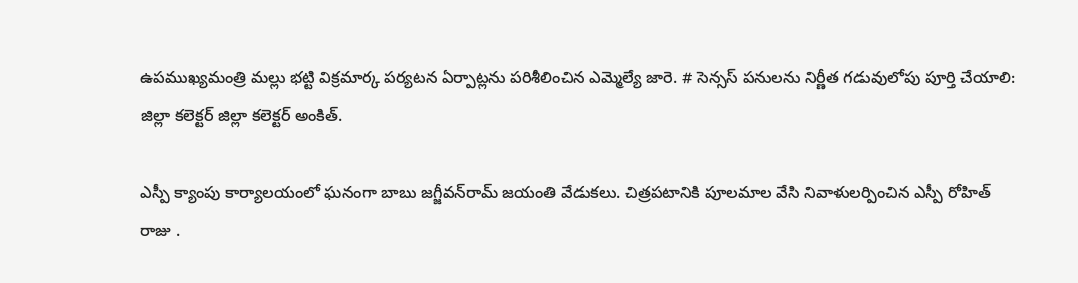ఉపముఖ్యమంత్రి మల్లు భట్టి విక్రమార్క పర్యటన ఏర్పాట్లను పరిశీలించిన ఎమ్మెల్యే జారె. # సెన్సస్ పనులను నిర్ణీత గడువులోపు పూర్తి చేయాలి: జిల్లా కలెక్టర్ జిల్లా కలెక్టర్ అంకిత్.

ఎస్పీ క్యాంపు కార్యాలయంలో ఘనంగా బాబు జగ్జీవన్‌రామ్ జయంతి వేడుకలు. చిత్రపటానికి పూలమాల వేసి నివాళులర్పించిన ఎస్పీ రోహిత్ రాజు .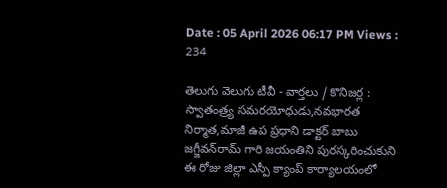Date : 05 April 2026 06:17 PM Views : 234

తెలుగు వెలుగు టీవీ - వార్తలు / కొనిజర్ల : స్వాతంత్ర్య సమరయోధుడు,నవభారత నిర్మాత,మాజీ ఉప ప్రధాని డాక్టర్ బాబు జగ్జీవన్‌రామ్ గారి జయంతిని పురస్కరించుకుని ఈ రోజు జిల్లా ఎస్పీ క్యాంప్ కార్యాలయంలో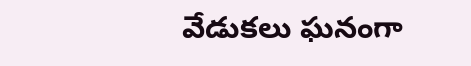వేడుకలు ఘనంగా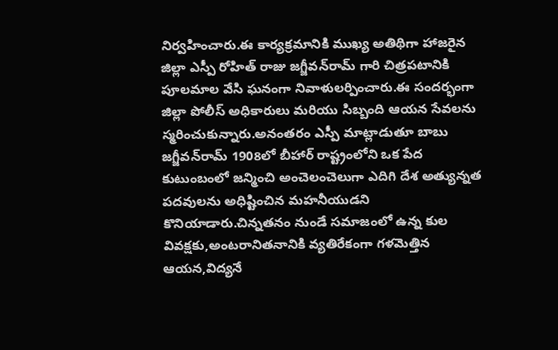నిర్వహించారు.ఈ కార్యక్రమానికి ముఖ్య అతిథిగా హాజరైన జిల్లా ఎస్పీ రోహిత్ రాజు జగ్జీవన్‌రామ్ గారి చిత్రపటానికి పూలమాల వేసి ఘనంగా నివాళులర్పించారు.ఈ సందర్భంగా జిల్లా పోలీస్ అధికారులు మరియు సిబ్బంది ఆయన సేవలను స్మరించుకున్నారు.అనంతరం ఎస్పీ మాట్లాడుతూ బాబు జగ్జీవన్‌రామ్ 1908లో బీహార్ రాష్ట్రంలోని ఒక పేద కుటుంబంలో జన్మించి అంచెలంచెలుగా ఎదిగి దేశ అత్యున్నత పదవులను అధిష్టించిన మహనీయుడని కొనియాడారు.చిన్నతనం నుండే సమాజంలో ఉన్న కుల వివక్షకు,అంటరానితనానికి వ్యతిరేకంగా గళమెత్తిన ఆయన,విద్యనే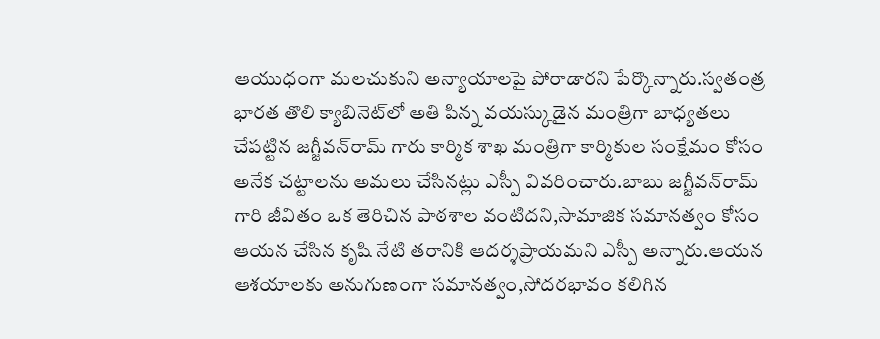ఆయుధంగా మలచుకుని అన్యాయాలపై పోరాడారని పేర్కొన్నారు.స్వతంత్ర భారత తొలి క్యాబినెట్‌లో అతి పిన్న వయస్కుడైన మంత్రిగా బాధ్యతలు చేపట్టిన జగ్జీవన్‌రామ్ గారు కార్మిక శాఖ మంత్రిగా కార్మికుల సంక్షేమం కోసం అనేక చట్టాలను అమలు చేసినట్లు ఎస్పీ వివరించారు.బాబు జగ్జీవన్‌రామ్ గారి జీవితం ఒక తెరిచిన పాఠశాల వంటిదని,సామాజిక సమానత్వం కోసం ఆయన చేసిన కృషి నేటి తరానికి ఆదర్శప్రాయమని ఎస్పీ అన్నారు.ఆయన ఆశయాలకు అనుగుణంగా సమానత్వం,సోదరభావం కలిగిన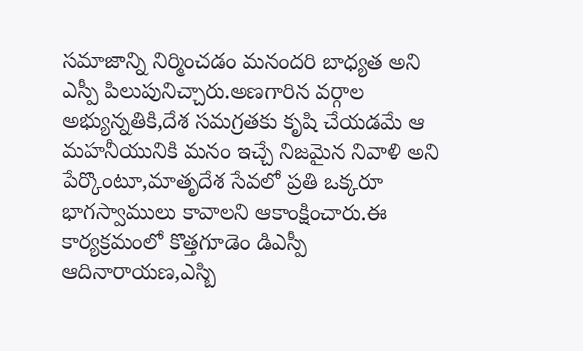సమాజాన్ని నిర్మించడం మనందరి బాధ్యత అని ఎస్పీ పిలుపునిచ్చారు.అణగారిన వర్గాల అభ్యున్నతికి,దేశ సమగ్రతకు కృషి చేయడమే ఆ మహనీయునికి మనం ఇచ్చే నిజమైన నివాళి అని పేర్కొంటూ,మాతృదేశ సేవలో ప్రతి ఒక్కరూ భాగస్వాములు కావాలని ఆకాంక్షించారు.ఈ కార్యక్రమంలో కొత్తగూడెం డిఎస్పీ ఆదినారాయణ,ఎస్బి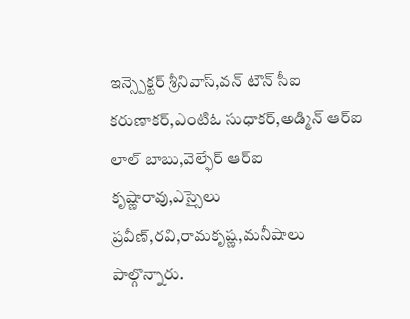ఇన్స్పెక్టర్ శ్రీనివాస్,వన్ టౌన్ సీఐ కరుణాకర్,ఎంటిఓ సుధాకర్,అడ్మిన్ ఆర్ఐ లాల్ బాబు,వెల్ఫేర్ ఆర్ఐ కృష్ణారావు,ఎస్సైలు ప్రవీణ్,రవి,రామకృష్ణ,మనీషాలు పాల్గొన్నారు.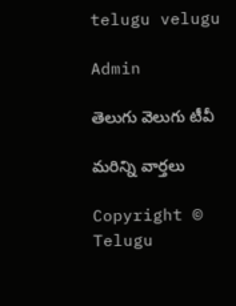telugu velugu

Admin

తెలుగు వెలుగు టీవీ

మరిన్ని వార్తలు

Copyright © Telugu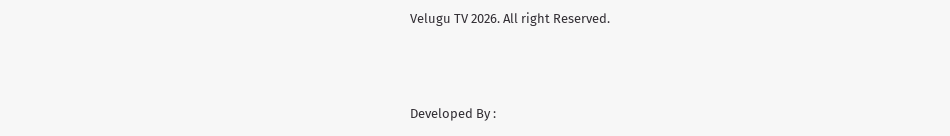Velugu TV 2026. All right Reserved.



Developed By :